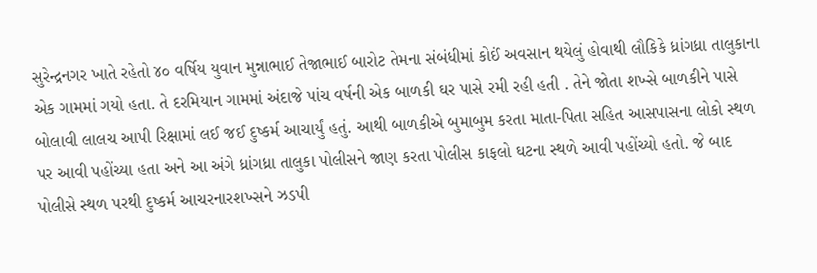સુરેન્દ્રનગર ખાતે રહેતો ૪૦ વર્ષિય યુવાન મુન્નાભાઈ તેજાભાઈ બારોટ તેમના સંબંધીમાં કોઈં અવસાન થયેલું હોવાથી લૌકિકે ધ્રાંગધ્રા તાલુકાના એક ગામમાં ગયો હતા. તે દરમિયાન ગામમાં અંદાજે પાંચ વર્ષની એક બાળકી ઘર પાસે રમી રહી હતી . તેને જોતા શખ્સે બાળકીને પાસે બોલાવી લાલચ આપી રિક્ષામાં લઈ જઈ દુષ્કર્મ આચાર્યું હતું. આથી બાળકીએ બુમાબુમ કરતા માતા-પિતા સહિત આસપાસના લોકો સ્થળ પર આવી પહોંચ્યા હતા અને આ અંગે ધ્રાંગધ્રા તાલુકા પોલીસને જાણ કરતા પોલીસ કાફલો ઘટના સ્થળે આવી પહોંચ્યો હતો. જે બાદ પોલીસે સ્થળ પરથી દુષ્કર્મ આચરનારશખ્સને ઝડપી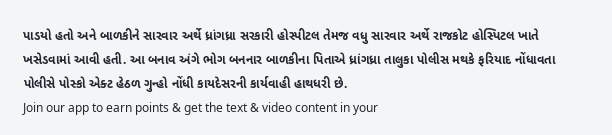પાડયો હતો અને બાળકીને સારવાર અર્થે ધ્રાંગધ્રા સરકારી હોસ્પીટલ તેમજ વધુ સારવાર અર્થે રાજકોટ હોસ્પિટલ ખાતે ખસેડવામાં આવી હતી. આ બનાવ અંગે ભોગ બનનાર બાળકીના પિતાએ ધ્રાંગધ્રા તાલુકા પોલીસ મથકે ફરિયાદ નોંધાવતા પોલીસે પોસ્કો એક્ટ હેઠળ ગુન્હો નોંધી કાયદેસરની કાર્યવાહી હાથધરી છે.
Join our app to earn points & get the text & video content in your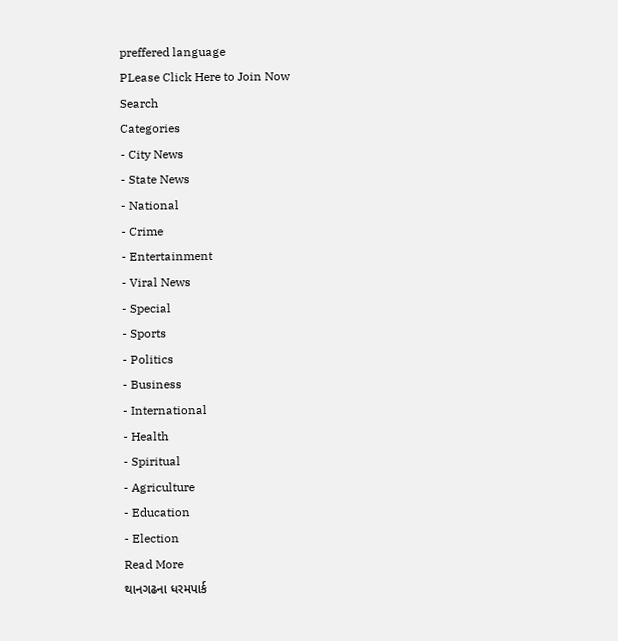preffered language
PLease Click Here to Join Now
Search
Categories
- City News
- State News
- National
- Crime
- Entertainment
- Viral News
- Special
- Sports
- Politics
- Business
- International
- Health
- Spiritual
- Agriculture
- Education
- Election
Read More
થાનગઢના ધરમપાર્ક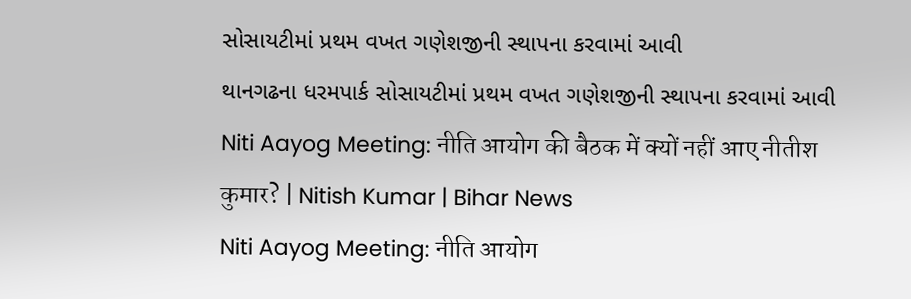સોસાયટીમાં પ્રથમ વખત ગણેશજીની સ્થાપના કરવામાં આવી
થાનગઢના ધરમપાર્ક સોસાયટીમાં પ્રથમ વખત ગણેશજીની સ્થાપના કરવામાં આવી
Niti Aayog Meeting: नीति आयोग की बैठक में क्यों नहीं आए नीतीश कुमार? | Nitish Kumar | Bihar News
Niti Aayog Meeting: नीति आयोग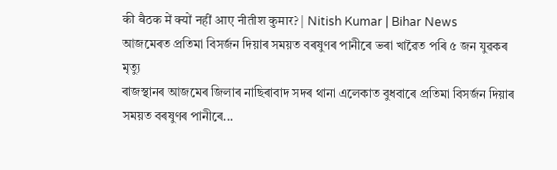की बैठक में क्यों नहीं आए नीतीश कुमार? | Nitish Kumar | Bihar News
আজমেৰত প্ৰতিমা বিসৰ্জন দিয়াৰ সময়ত বৰষুণৰ পানীৰে ভৰা খাৱৈত পৰি ৫ জন যুৱকৰ মৃত্যু
ৰাজস্থানৰ আজমেৰ জিলাৰ নাছিৰাবাদ সদৰ থানা এলেকাত বুধবাৰে প্ৰতিমা বিসৰ্জন দিয়াৰ সময়ত বৰষুণৰ পানীৰে...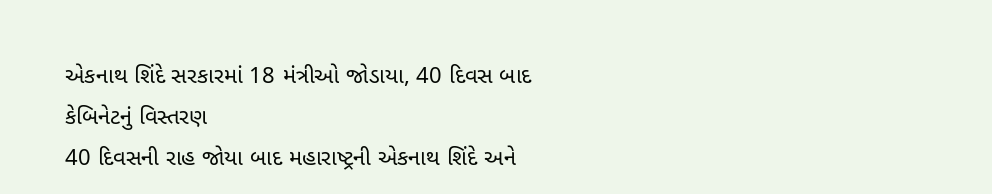એકનાથ શિંદે સરકારમાં 18 મંત્રીઓ જોડાયા, 40 દિવસ બાદ કેબિનેટનું વિસ્તરણ
40 દિવસની રાહ જોયા બાદ મહારાષ્ટ્રની એકનાથ શિંદે અને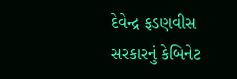દેવેન્દ્ર ફડણવીસ સરકારનું કેબિનેટ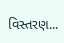વિસ્તરણ...